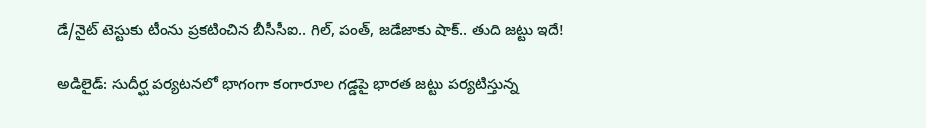డే/నైట్ టెస్టుకు టీంను ప్రకటించిన బీసీసీఐ.. గిల్, పంత్, జడేజాకు షాక్.. తుది జట్టు ఇదే!

అడిలైడ్: సుదీర్ఘ పర్యటనలో భాగంగా కంగారూల గడ్డపై భారత జట్టు పర్యటిస్తున్న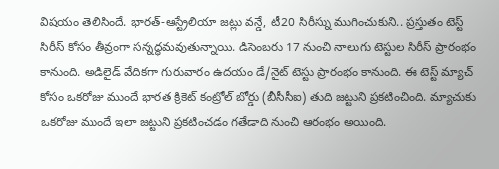విషయం తెలిసిందే. భారత్-ఆస్ట్రేలియా జట్లు వన్డే, టీ20 సిరీస్ను ముగించుకుని.. ప్రస్తుతం టెస్ట్ సిరీస్ కోసం తీవ్రంగా సన్నద్ధమవుతున్నాయి. డిసెంబరు 17 నుంచి నాలుగు టెస్టుల సిరీస్ ప్రారంభం కానుంది. అడిలైడ్ వేదికగా గురువారం ఉదయం డే/నైట్ టెస్టు ప్రారంభం కానుంది. ఈ టెస్ట్ మ్యాచ్ కోసం ఒకరోజు ముందే భారత క్రికెట్ కంట్రోల్ బోర్డు (బీసీసీఐ) తుది జట్టుని ప్రకటించింది. మ్యాచుకు ఒకరోజు ముందే ఇలా జట్టుని ప్రకటించడం గతేడాది నుంచి ఆరంభం అయింది.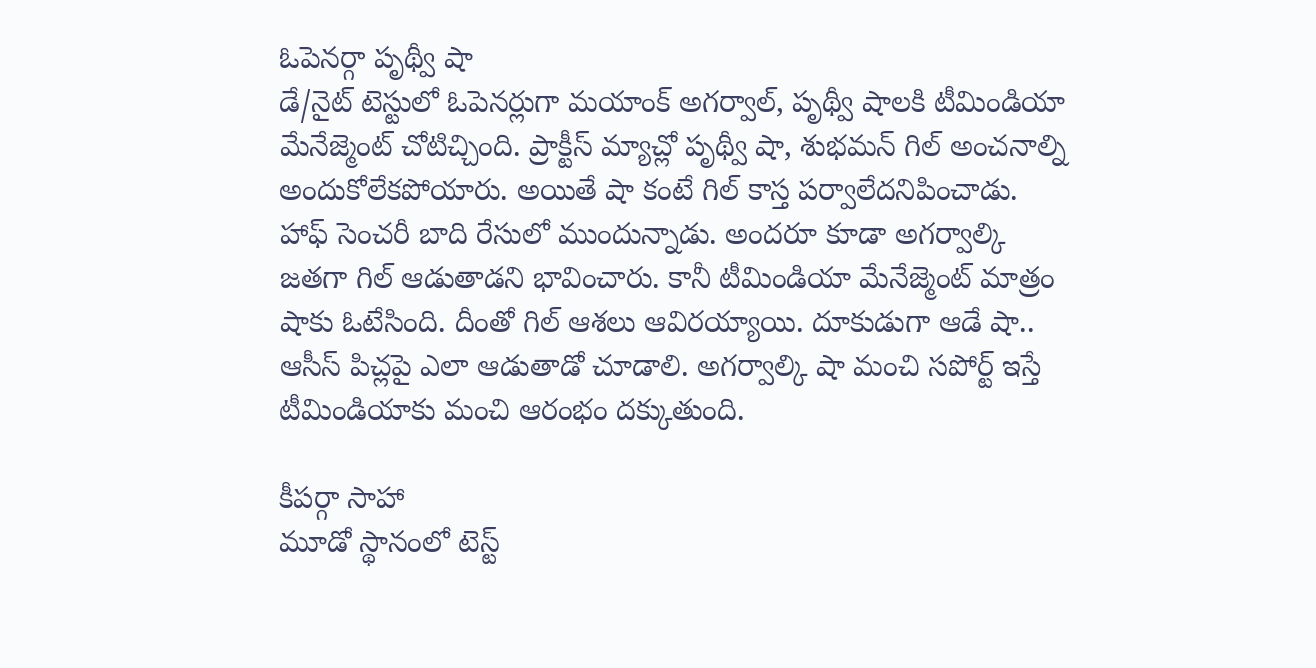ఓపెనర్గా పృథ్వీ షా
డే/నైట్ టెస్టులో ఓపెనర్లుగా మయాంక్ అగర్వాల్, పృథ్వీ షాలకి టీమిండియా మేనేజ్మెంట్ చోటిచ్చింది. ప్రాక్టీస్ మ్యాచ్లో పృథ్వీ షా, శుభమన్ గిల్ అంచనాల్ని అందుకోలేకపోయారు. అయితే షా కంటే గిల్ కాస్త పర్వాలేదనిపించాడు. హాఫ్ సెంచరీ బాది రేసులో ముందున్నాడు. అందరూ కూడా అగర్వాల్కి జతగా గిల్ ఆడుతాడని భావించారు. కానీ టీమిండియా మేనేజ్మెంట్ మాత్రం షాకు ఓటేసింది. దీంతో గిల్ ఆశలు ఆవిరయ్యాయి. దూకుడుగా ఆడే షా.. ఆసీస్ పిచ్లపై ఎలా ఆడుతాడో చూడాలి. అగర్వాల్కి షా మంచి సపోర్ట్ ఇస్తే టీమిండియాకు మంచి ఆరంభం దక్కుతుంది.

కీపర్గా సాహా
మూడో స్థానంలో టెస్ట్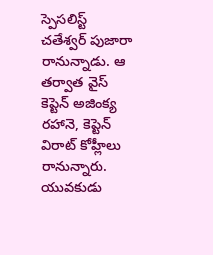స్పెసలిస్ట్ చతేశ్వర్ పుజారా రానున్నాడు. ఆ తర్వాత వైస్ కెప్టెన్ అజింక్య రహానె, కెప్టెన్ విరాట్ కోహ్లీలు రానున్నారు. యువకుడు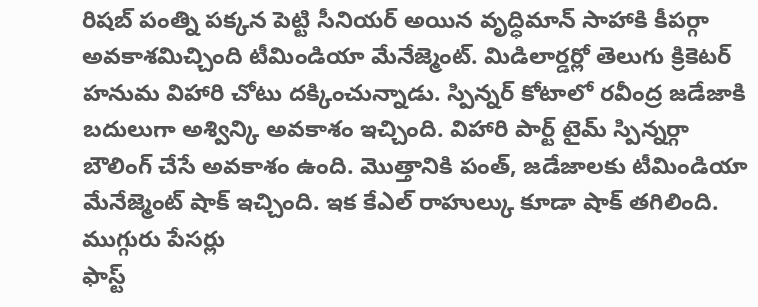రిషబ్ పంత్ని పక్కన పెట్టి సీనియర్ అయిన వృద్ధిమాన్ సాహాకి కీపర్గా అవకాశమిచ్చింది టీమిండియా మేనేజ్మెంట్. మిడిలార్డర్లో తెలుగు క్రికెటర్ హనుమ విహారి చోటు దక్కించున్నాడు. స్పిన్నర్ కోటాలో రవీంద్ర జడేజాకి బదులుగా అశ్విన్కి అవకాశం ఇచ్చింది. విహారి పార్ట్ టైమ్ స్పిన్నర్గా బౌలింగ్ చేసే అవకాశం ఉంది. మొత్తానికి పంత్, జడేజాలకు టీమిండియా మేనేజ్మెంట్ షాక్ ఇచ్చింది. ఇక కేఎల్ రాహుల్కు కూడా షాక్ తగిలింది.
ముగ్గురు పేసర్లు
ఫాస్ట్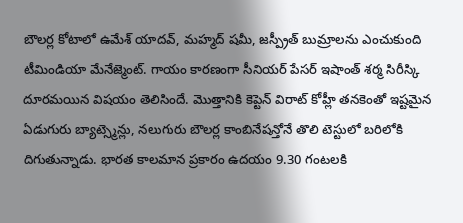బౌలర్ల కోటాలో ఉమేశ్ యాదవ్, మహ్మద్ షమీ, జస్ప్రీత్ బుమ్రాలను ఎంచుకుంది టీమిండియా మేనేజ్మెంట్. గాయం కారణంగా సీనియర్ పేసర్ ఇషాంత్ శర్మ సిరీస్కి దూరమయిన విషయం తెలిసిందే. మొత్తానికి కెప్టెన్ విరాట్ కోహ్లీ తనకెంతో ఇష్టమైన ఏడుగురు బ్యాట్స్మెన్లు, నలుగురు బౌలర్ల కాంబినేషన్తోనే తొలి టెస్టులో బరిలోకి దిగుతున్నాడు. భారత కాలమాన ప్రకారం ఉదయం 9.30 గంటలకి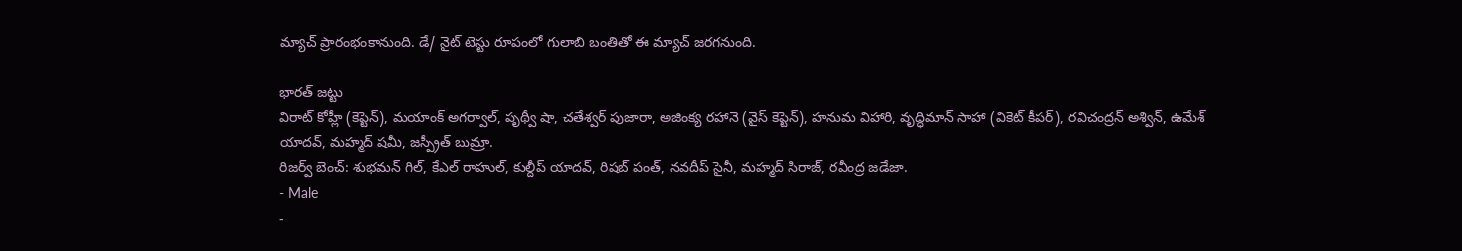మ్యాచ్ ప్రారంభంకానుంది. డే/ నైట్ టెస్టు రూపంలో గులాబి బంతితో ఈ మ్యాచ్ జరగనుంది.

భారత్ జట్టు
విరాట్ కోహ్లీ (కెప్టెన్), మయాంక్ అగర్వాల్, పృథ్వీ షా, చతేశ్వర్ పుజారా, అజింక్య రహానె (వైస్ కెప్టెన్), హనుమ విహారి, వృద్ధిమాన్ సాహా (వికెట్ కీపర్), రవిచంద్రన్ అశ్విన్, ఉమేశ్ యాదవ్, మహ్మద్ షమీ, జస్ప్రీత్ బుమ్రా.
రిజర్వ్ బెంచ్: శుభమన్ గిల్, కేఎల్ రాహుల్, కుల్దీప్ యాదవ్, రిషబ్ పంత్, నవదీప్ సైనీ, మహ్మద్ సిరాజ్, రవీంద్ర జడేజా.
- Male
-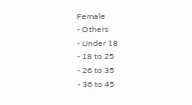Female
- Others
- Under 18
- 18 to 25
- 26 to 35
- 36 to 45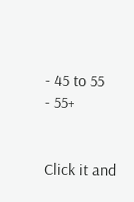- 45 to 55
- 55+


Click it and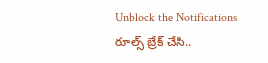Unblock the Notifications
రూల్స్ బ్రేక్ చేసి..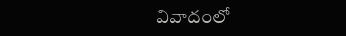వివాదంలో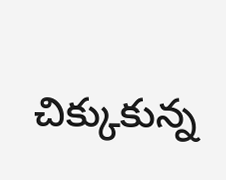చిక్కుకున్న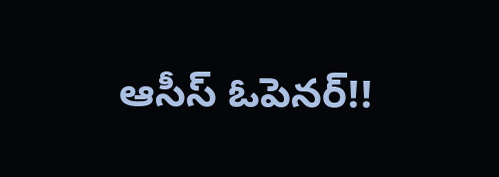ఆసీస్ ఓపెనర్!!